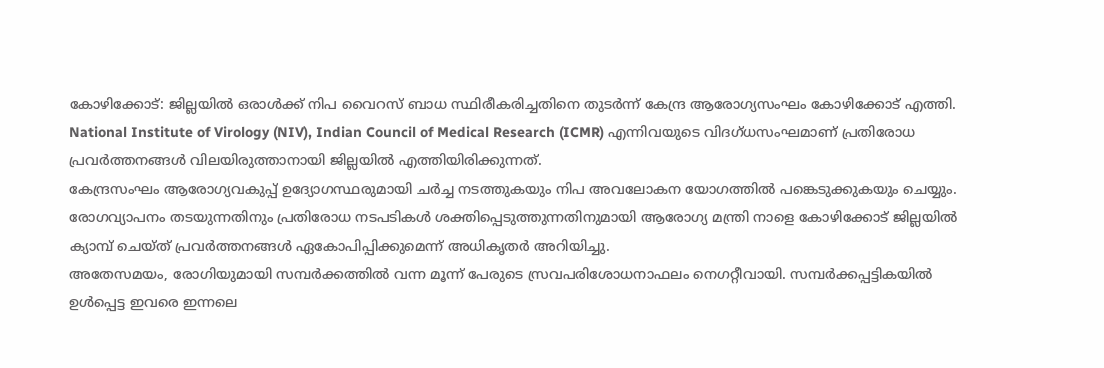കോഴിക്കോട്: ജില്ലയിൽ ഒരാൾക്ക് നിപ വൈറസ് ബാധ സ്ഥിരീകരിച്ചതിനെ തുടർന്ന് കേന്ദ്ര ആരോഗ്യസംഘം കോഴിക്കോട് എത്തി. National Institute of Virology (NIV), Indian Council of Medical Research (ICMR) എന്നിവയുടെ വിദഗ്ധസംഘമാണ് പ്രതിരോധ പ്രവർത്തനങ്ങൾ വിലയിരുത്താനായി ജില്ലയിൽ എത്തിയിരിക്കുന്നത്.
കേന്ദ്രസംഘം ആരോഗ്യവകുപ്പ് ഉദ്യോഗസ്ഥരുമായി ചർച്ച നടത്തുകയും നിപ അവലോകന യോഗത്തിൽ പങ്കെടുക്കുകയും ചെയ്യും. രോഗവ്യാപനം തടയുന്നതിനും പ്രതിരോധ നടപടികൾ ശക്തിപ്പെടുത്തുന്നതിനുമായി ആരോഗ്യ മന്ത്രി നാളെ കോഴിക്കോട് ജില്ലയിൽ ക്യാമ്പ് ചെയ്ത് പ്രവർത്തനങ്ങൾ ഏകോപിപ്പിക്കുമെന്ന് അധികൃതർ അറിയിച്ചു.
അതേസമയം, രോഗിയുമായി സമ്പർക്കത്തിൽ വന്ന മൂന്ന് പേരുടെ സ്രവപരിശോധനാഫലം നെഗറ്റീവായി. സമ്പർക്കപ്പട്ടികയിൽ ഉൾപ്പെട്ട ഇവരെ ഇന്നലെ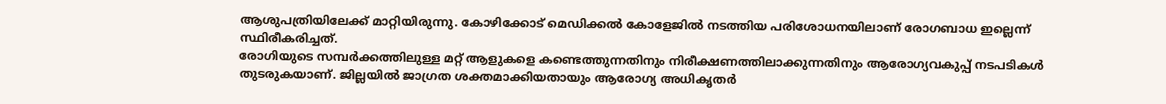ആശുപത്രിയിലേക്ക് മാറ്റിയിരുന്നു. കോഴിക്കോട് മെഡിക്കൽ കോളേജിൽ നടത്തിയ പരിശോധനയിലാണ് രോഗബാധ ഇല്ലെന്ന് സ്ഥിരീകരിച്ചത്.
രോഗിയുടെ സമ്പർക്കത്തിലുള്ള മറ്റ് ആളുകളെ കണ്ടെത്തുന്നതിനും നിരീക്ഷണത്തിലാക്കുന്നതിനും ആരോഗ്യവകുപ്പ് നടപടികൾ തുടരുകയാണ്. ജില്ലയിൽ ജാഗ്രത ശക്തമാക്കിയതായും ആരോഗ്യ അധികൃതർ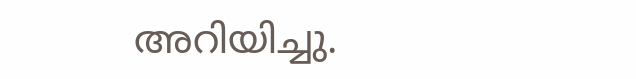അറിയിച്ചു.